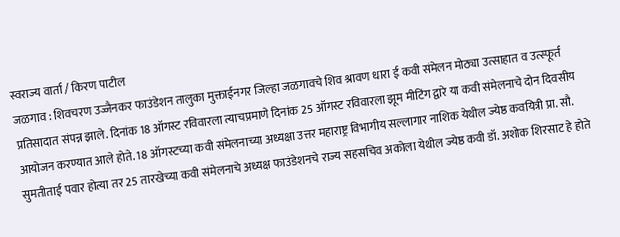स्वराज्य वार्ता / किरण पाटील
जळगाव : शिवचरण उज्जैनकर फाउंडेशन तालुका मुक्ताईनगर जिल्हा जळगावचे शिव श्रावण धारा ई कवी संमेलन मोठ्या उत्साहात व उत्स्फूर्त प्रतिसादात संपन्न झाले. दिनांक 18 ऑगस्ट रविवारला त्याचप्रमाणे दिनांक 25 ऑगस्ट रविवारला झूम मीटिंग द्वारे या कवी संमेलनाचे दोन दिवसीय आयोजन करण्यात आले होते. 18 ऑगस्टच्या कवी संमेलनाच्या अध्यक्षा उत्तर महाराष्ट्र विभागीय सल्लागार नाशिक येथील ज्येष्ठ कवयित्री प्रा. सौ. सुमतीताई पवार होत्या तर 25 तारखेच्या कवी संमेलनाचे अध्यक्ष फाउंडेशनचे राज्य सहसचिव अकोला येथील ज्येष्ठ कवी डॉ. अशोक शिरसाट हे होते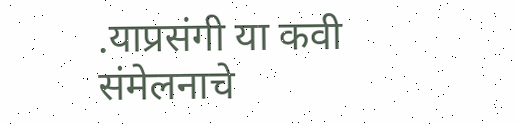.याप्रसंगी या कवी संमेलनाचे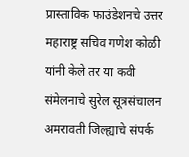प्रास्ताविक फाउंडेशनचे उत्तर महाराष्ट्र सचिव गणेश कोळी यांनी केले तर या कवी संमेलनाचे सुरेल सूत्रसंचालन अमरावती जिल्ह्याचे संपर्क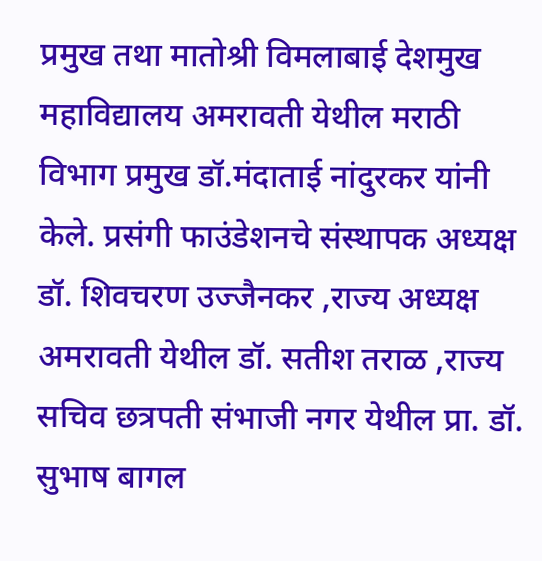प्रमुख तथा मातोश्री विमलाबाई देशमुख महाविद्यालय अमरावती येथील मराठी विभाग प्रमुख डॉ.मंदाताई नांदुरकर यांनी केले. प्रसंगी फाउंडेशनचे संस्थापक अध्यक्ष डॉ. शिवचरण उज्जैनकर ,राज्य अध्यक्ष अमरावती येथील डॉ. सतीश तराळ ,राज्य सचिव छत्रपती संभाजी नगर येथील प्रा. डॉ. सुभाष बागल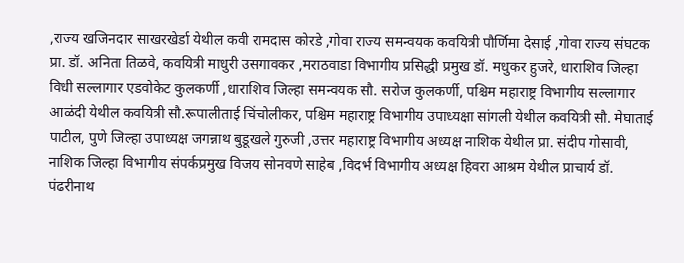,राज्य खजिनदार साखरखेर्डा येथील कवी रामदास कोरडे ,गोवा राज्य समन्वयक कवयित्री पौर्णिमा देसाई ,गोवा राज्य संघटक प्रा. डॉ. अनिता तिळवे, कवयित्री माधुरी उसगावकर ,मराठवाडा विभागीय प्रसिद्धी प्रमुख डॉ. मधुकर हुजरे, धाराशिव जिल्हा विधी सल्लागार एडवोकेट कुलकर्णी ,धाराशिव जिल्हा समन्वयक सौ. सरोज कुलकर्णी, पश्चिम महाराष्ट्र विभागीय सल्लागार आळंदी येथील कवयित्री सौ.रूपालीताई चिंचोलीकर, पश्चिम महाराष्ट्र विभागीय उपाध्यक्षा सांगली येथील कवयित्री सौ. मेघाताई पाटील, पुणे जिल्हा उपाध्यक्ष जगन्नाथ बुडूखले गुरुजी ,उत्तर महाराष्ट्र विभागीय अध्यक्ष नाशिक येथील प्रा. संदीप गोसावी, नाशिक जिल्हा विभागीय संपर्कप्रमुख विजय सोनवणे साहेब ,विदर्भ विभागीय अध्यक्ष हिवरा आश्रम येथील प्राचार्य डॉ. पंढरीनाथ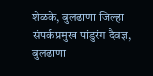शेळके, बुलढाणा जिल्हा संपर्कप्रमुख पांडुरंग दैवज्ञ, बुलढाणा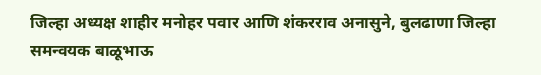जिल्हा अध्यक्ष शाहीर मनोहर पवार आणि शंकरराव अनासुने, बुलढाणा जिल्हा समन्वयक बाळूभाऊ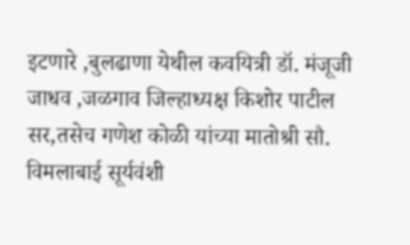इटणारे ,बुलढाणा येथील कवयित्री डॉ. मंजूजी जाधव ,जळगाव जिल्हाध्यक्ष किशोर पाटील सर,तसेच गणेश कोळी यांच्या मातोश्री सौ. विमलाबाई सूर्यवंशी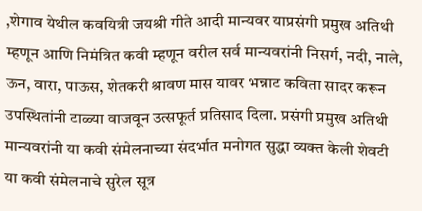,शेगाव येथील कवयित्री जयश्री गीते आदी मान्यवर याप्रसंगी प्रमुख अतिथी म्हणून आणि निमंत्रित कवी म्हणून वरील सर्व मान्यवरांनी निसर्ग, नदी, नाले, ऊन, वारा, पाऊस, शेतकरी श्रावण मास यावर भन्नाट कविता सादर करून उपस्थितांनी टाळ्या वाजवून उत्सफूर्त प्रतिसाद दिला. प्रसंगी प्रमुख अतिथी मान्यवरांनी या कवी संमेलनाच्या संदर्भात मनोगत सुद्धा व्यक्त केली शेवटी या कवी संमेलनाचे सुरेल सूत्र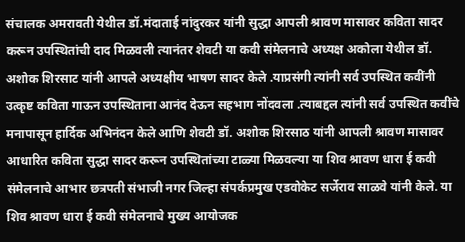संचालक अमरावती येथील डॉ.मंदाताई नांदुरकर यांनी सुद्धा आपली श्रावण मासावर कविता सादर करून उपस्थितांची दाद मिळवली त्यानंतर शेवटी या कवी संमेलनाचे अध्यक्ष अकोला येथील डॉ. अशोक शिरसाट यांनी आपले अध्यक्षीय भाषण सादर केले .याप्रसंगी त्यांनी सर्व उपस्थित कवींनी उत्कृष्ट कविता गाऊन उपस्थिताना आनंद देऊन सहभाग नोंदवला .त्याबद्दल त्यांनी सर्व उपस्थित कवींचे मनापासून हार्दिक अभिनंदन केले आणि शेवटी डॉ. अशोक शिरसाठ यांनी आपली श्रावण मासावर आधारित कविता सुद्धा सादर करून उपस्थितांच्या टाळ्या मिळवल्या या शिव श्रावण धारा ई कवी संमेलनाचे आभार छत्रपती संभाजी नगर जिल्हा संपर्कप्रमुख एडवोकेट सर्जेराव साळवे यांनी केले. या शिव श्रावण धारा ई कवी संमेलनाचे मुख्य आयोजक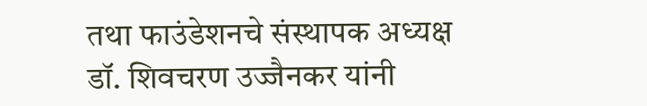तथा फाउंडेशनचे संस्थापक अध्यक्ष डॉ. शिवचरण उज्जैनकर यांनी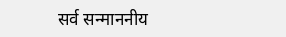सर्व सन्माननीय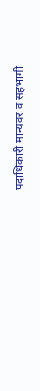पदाधिकारी मान्यवर व सहभागी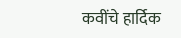कवींचे हार्दिक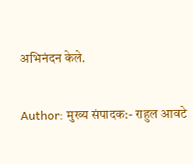अभिनंदन केले.

Author: मुख्य संपादक:- राहुल आवटे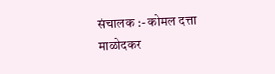संचालक :- कोमल दत्ता माळोदकर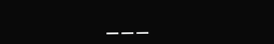___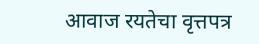आवाज रयतेचा वृत्तपत्र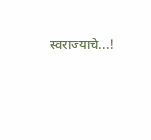स्वराज्याचे...!